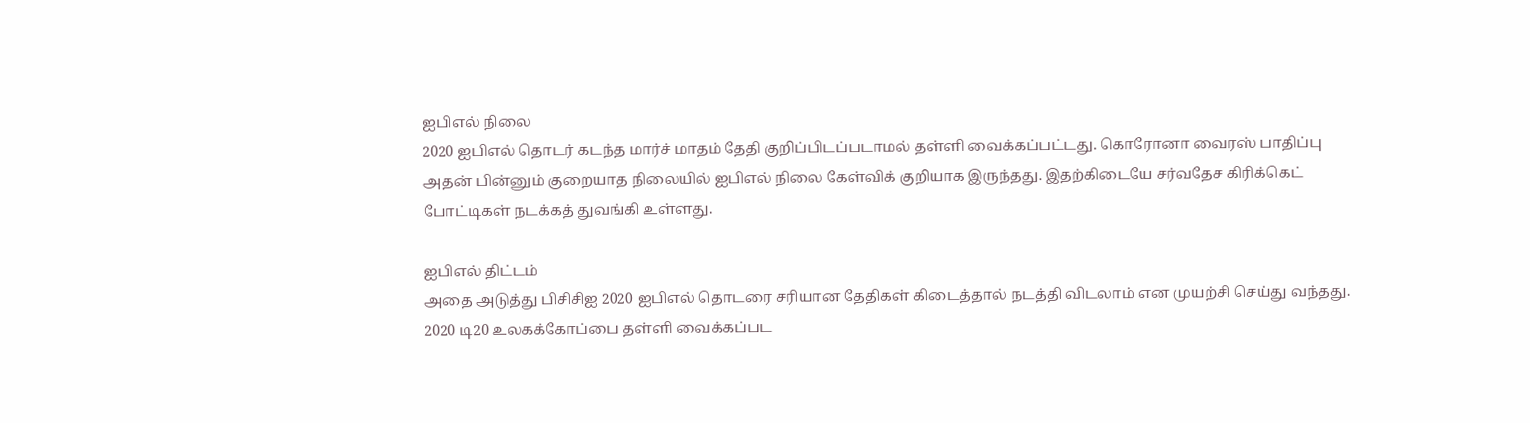ஐபிஎல் நிலை
2020 ஐபிஎல் தொடர் கடந்த மார்ச் மாதம் தேதி குறிப்பிடப்படாமல் தள்ளி வைக்கப்பட்டது. கொரோனா வைரஸ் பாதிப்பு அதன் பின்னும் குறையாத நிலையில் ஐபிஎல் நிலை கேள்விக் குறியாக இருந்தது. இதற்கிடையே சர்வதேச கிரிக்கெட் போட்டிகள் நடக்கத் துவங்கி உள்ளது.

ஐபிஎல் திட்டம்
அதை அடுத்து பிசிசிஐ 2020 ஐபிஎல் தொடரை சரியான தேதிகள் கிடைத்தால் நடத்தி விடலாம் என முயற்சி செய்து வந்தது. 2020 டி20 உலகக்கோப்பை தள்ளி வைக்கப்பட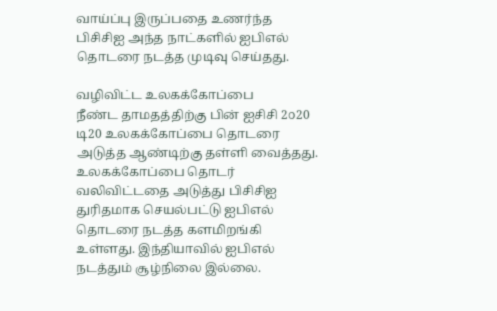வாய்ப்பு இருப்பதை உணர்ந்த பிசிசிஐ அந்த நாட்களில் ஐபிஎல் தொடரை நடத்த முடிவு செய்தது.

வழிவிட்ட உலகக்கோப்பை
நீண்ட தாமதத்திற்கு பின் ஐசிசி 2௦20 டி20 உலகக்கோப்பை தொடரை அடுத்த ஆண்டிற்கு தள்ளி வைத்தது. உலகக்கோப்பை தொடர் வலிவிட்டதை அடுத்து பிசிசிஐ துரிதமாக செயல்பட்டு ஐபிஎல் தொடரை நடத்த களமிறங்கி உள்ளது. இந்தியாவில் ஐபிஎல் நடத்தும் சூழ்நிலை இல்லை.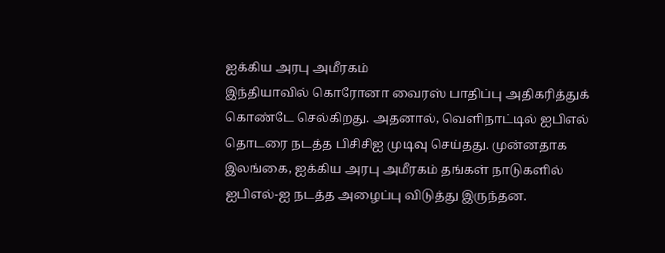ஐக்கிய அரபு அமீரகம்
இந்தியாவில் கொரோனா வைரஸ் பாதிப்பு அதிகரித்துக் கொண்டே செல்கிறது. அதனால், வெளிநாட்டில் ஐபிஎல் தொடரை நடத்த பிசிசிஐ முடிவு செய்தது. முன்னதாக இலங்கை, ஐக்கிய அரபு அமீரகம் தங்கள் நாடுகளில் ஐபிஎல்-ஐ நடத்த அழைப்பு விடுத்து இருந்தன.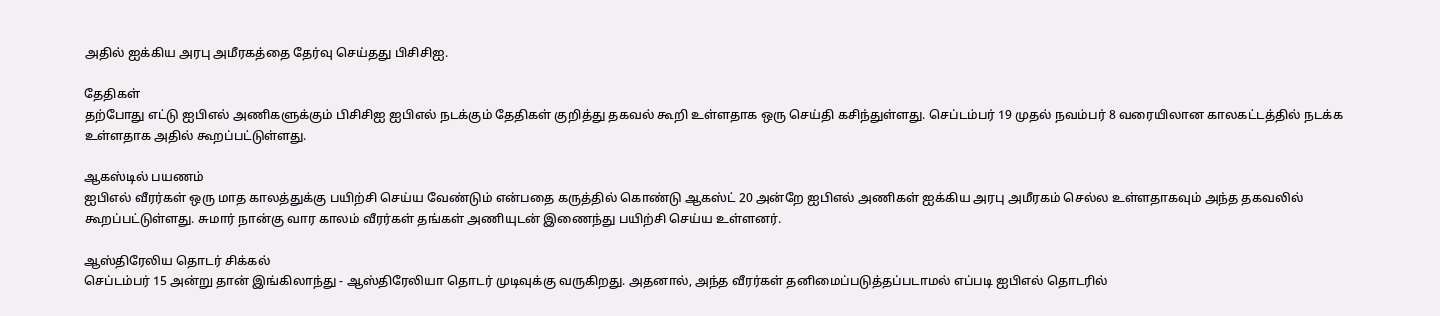அதில் ஐக்கிய அரபு அமீரகத்தை தேர்வு செய்தது பிசிசிஐ.

தேதிகள்
தற்போது எட்டு ஐபிஎல் அணிகளுக்கும் பிசிசிஐ ஐபிஎல் நடக்கும் தேதிகள் குறித்து தகவல் கூறி உள்ளதாக ஒரு செய்தி கசிந்துள்ளது. செப்டம்பர் 19 முதல் நவம்பர் 8 வரையிலான காலகட்டத்தில் நடக்க உள்ளதாக அதில் கூறப்பட்டுள்ளது.

ஆகஸ்டில் பயணம்
ஐபிஎல் வீரர்கள் ஒரு மாத காலத்துக்கு பயிற்சி செய்ய வேண்டும் என்பதை கருத்தில் கொண்டு ஆகஸ்ட் 20 அன்றே ஐபிஎல் அணிகள் ஐக்கிய அரபு அமீரகம் செல்ல உள்ளதாகவும் அந்த தகவலில் கூறப்பட்டுள்ளது. சுமார் நான்கு வார காலம் வீரர்கள் தங்கள் அணியுடன் இணைந்து பயிற்சி செய்ய உள்ளனர்.

ஆஸ்திரேலிய தொடர் சிக்கல்
செப்டம்பர் 15 அன்று தான் இங்கிலாந்து - ஆஸ்திரேலியா தொடர் முடிவுக்கு வருகிறது. அதனால், அந்த வீரர்கள் தனிமைப்படுத்தப்படாமல் எப்படி ஐபிஎல் தொடரில்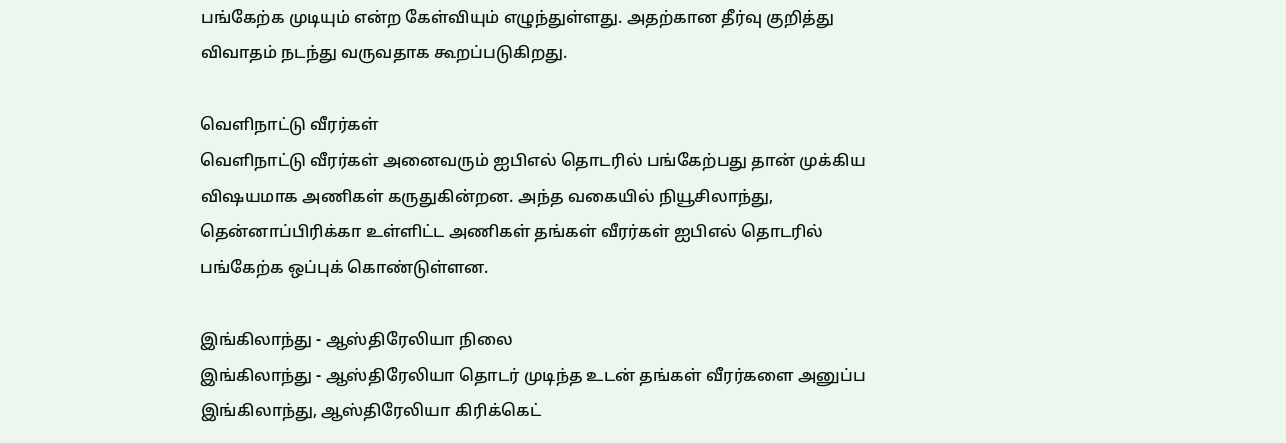பங்கேற்க முடியும் என்ற கேள்வியும் எழுந்துள்ளது. அதற்கான தீர்வு குறித்து விவாதம் நடந்து வருவதாக கூறப்படுகிறது.

வெளிநாட்டு வீரர்கள்
வெளிநாட்டு வீரர்கள் அனைவரும் ஐபிஎல் தொடரில் பங்கேற்பது தான் முக்கிய விஷயமாக அணிகள் கருதுகின்றன. அந்த வகையில் நியூசிலாந்து, தென்னாப்பிரிக்கா உள்ளிட்ட அணிகள் தங்கள் வீரர்கள் ஐபிஎல் தொடரில் பங்கேற்க ஒப்புக் கொண்டுள்ளன.

இங்கிலாந்து - ஆஸ்திரேலியா நிலை
இங்கிலாந்து - ஆஸ்திரேலியா தொடர் முடிந்த உடன் தங்கள் வீரர்களை அனுப்ப இங்கிலாந்து, ஆஸ்திரேலியா கிரிக்கெட்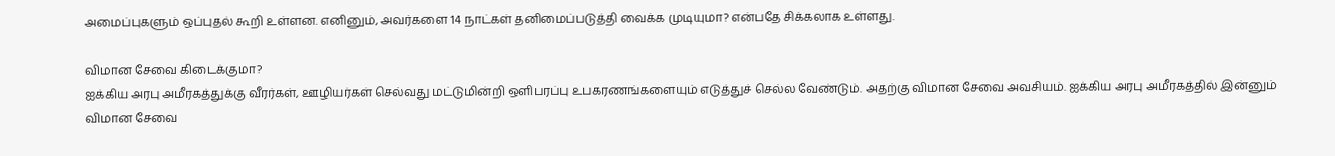அமைப்புகளும் ஒப்புதல் கூறி உள்ளன. எனினும், அவர்களை 14 நாட்கள் தனிமைப்படுத்தி வைக்க முடியுமா? என்பதே சிக்கலாக உள்ளது.

விமான சேவை கிடைக்குமா?
ஐக்கிய அரபு அமீரகத்துக்கு வீரர்கள், ஊழியர்கள் செல்வது மட்டுமின்றி ஒளிபரப்பு உபகரணங்களையும் எடுத்துச் செல்ல வேண்டும். அதற்கு விமான சேவை அவசியம். ஐக்கிய அரபு அமீரகத்தில் இன்னும் விமான சேவை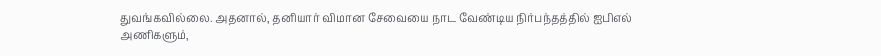துவங்கவில்லை. அதனால், தனியார் விமான சேவையை நாட வேண்டிய நிர்பந்தத்தில் ஐபிஎல் அணிகளும்,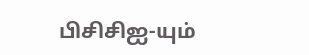பிசிசிஐ-யும்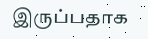இருப்பதாக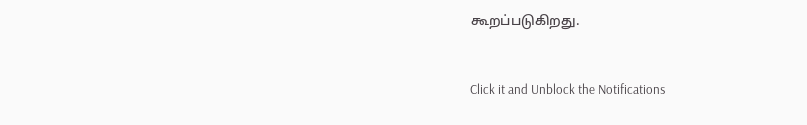கூறப்படுகிறது.


Click it and Unblock the Notifications